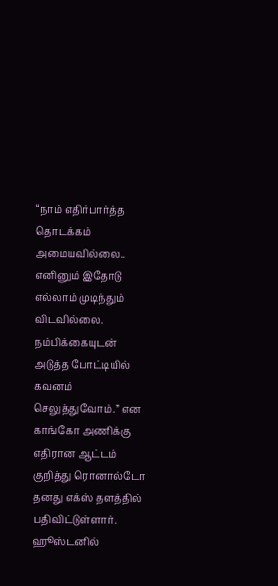“நாம் எதிர்பார்த்த தொடக்கம் அமையவில்லை.. எனினும் இதோடு எல்லாம் முடிந்தும் விடவில்லை. நம்பிக்கையுடன் அடுத்த போட்டியில் கவனம் செலுத்துவோம்.” என காங்கோ அணிக்கு எதிரான ஆட்டம் குறித்து ரொனால்டோ தனது எக்ஸ் தளத்தில் பதிவிட்டுள்ளார்.
ஹூஸ்டனில்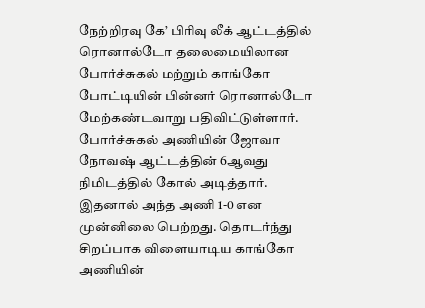நேற்றிரவு கே’ பிரிவு லீக் ஆட்டத்தில் ரொனால்டோ தலைமையிலான போர்ச்சுகல் மற்றும் காங்கோ போட்டியின் பின்னர் ரொனால்டோ மேற்கண்டவாறு பதிவிட்டுள்ளார்.
போர்ச்சுகல் அணியின் ஜோவா நோவஷ் ஆட்டத்தின் 6ஆவது நிமிடத்தில் கோல் அடித்தார். இதனால் அந்த அணி 1-0 என முன்னிலை பெற்றது. தொடர்ந்து சிறப்பாக விளையாடிய காங்கோ அணியின்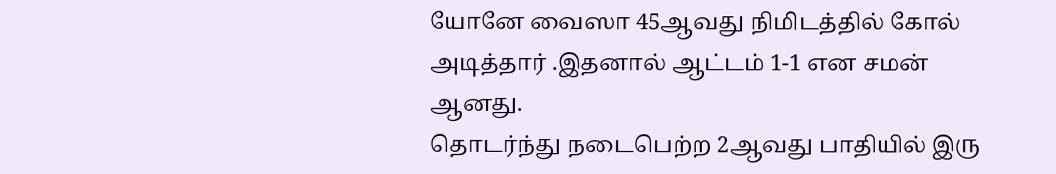யோனே வைஸா 45ஆவது நிமிடத்தில் கோல் அடித்தார் .இதனால் ஆட்டம் 1-1 என சமன் ஆனது.
தொடர்ந்து நடைபெற்ற 2ஆவது பாதியில் இரு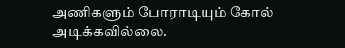அணிகளும் போராடியும் கோல் அடிக்கவில்லை.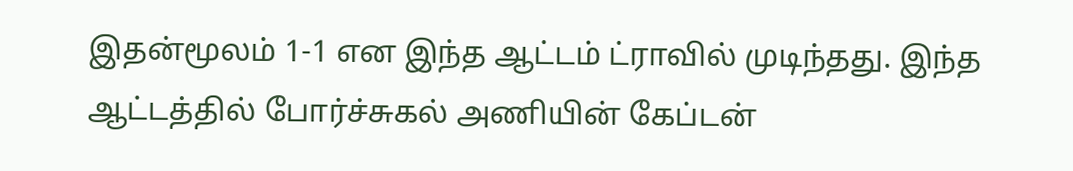இதன்மூலம் 1-1 என இந்த ஆட்டம் ட்ராவில் முடிந்தது. இந்த ஆட்டத்தில் போர்ச்சுகல் அணியின் கேப்டன்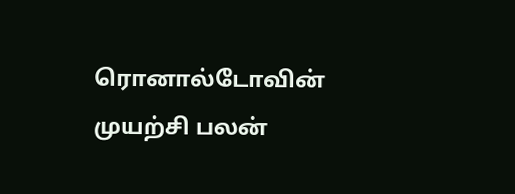ரொனால்டோவின் முயற்சி பலன்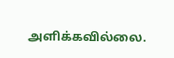அளிக்கவில்லை.